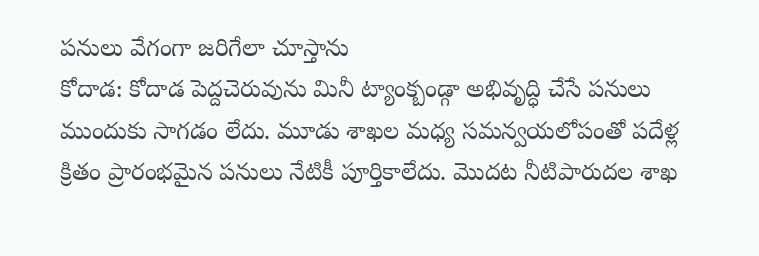పనులు వేగంగా జరిగేలా చూస్తాను
కోదాడ: కోదాడ పెద్దచెరువును మినీ ట్యాంక్బండ్గా అభివృద్ధి చేసే పనులు ముందుకు సాగడం లేదు. మూడు శాఖల మధ్య సమన్వయలోపంతో పదేళ్ల క్రితం ప్రారంభమైన పనులు నేటికీ పూర్తికాలేదు. మొదట నీటిపారుదల శాఖ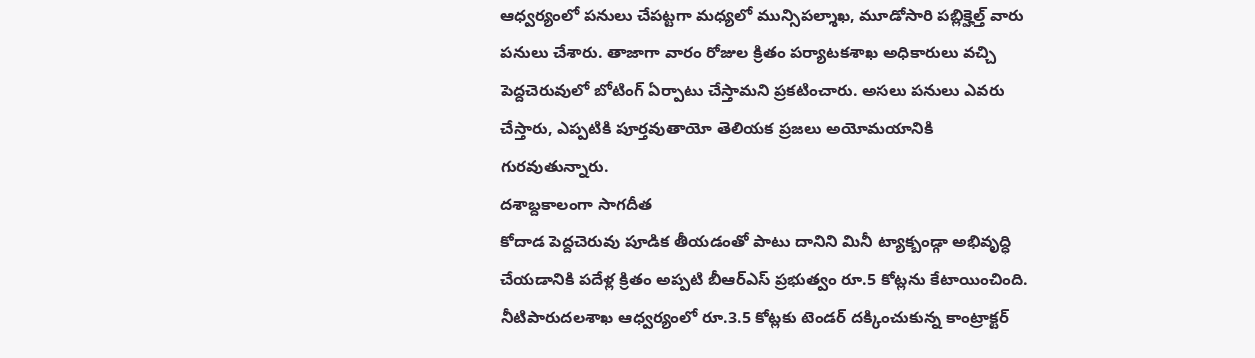ఆధ్వర్యంలో పనులు చేపట్టగా మధ్యలో మున్సిపల్శాఖ, మూడోసారి పబ్లిక్హెల్త్ వారు పనులు చేశారు. తాజాగా వారం రోజుల క్రితం పర్యాటకశాఖ అధికారులు వచ్చి పెద్దచెరువులో బోటింగ్ ఏర్పాటు చేస్తామని ప్రకటించారు. అసలు పనులు ఎవరు చేస్తారు, ఎప్పటికి పూర్తవుతాయో తెలియక ప్రజలు అయోమయానికి గురవుతున్నారు.
దశాబ్దకాలంగా సాగదీత
కోదాడ పెద్దచెరువు పూడిక తీయడంతో పాటు దానిని మినీ ట్యాక్బండ్గా అభివృద్ధి చేయడానికి పదేళ్ల క్రితం అప్పటి బీఆర్ఎస్ ప్రభుత్వం రూ.5 కోట్లను కేటాయించింది. నీటిపారుదలశాఖ ఆధ్వర్యంలో రూ.3.5 కోట్లకు టెండర్ దక్కించుకున్న కాంట్రాక్టర్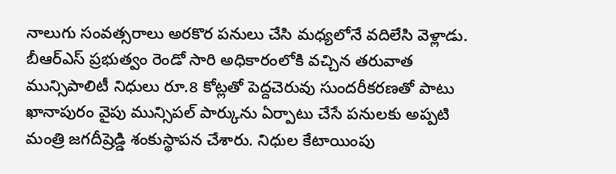నాలుగు సంవత్సరాలు అరకొర పనులు చేసి మధ్యలోనే వదిలేసి వెళ్లాడు. బీఆర్ఎస్ ప్రభుత్వం రెండో సారి అధికారంలోకి వచ్చిన తరువాత మున్సిపాలిటీ నిధులు రూ.8 కోట్లతో పెద్దచెరువు సుందరీకరణతో పాటు ఖానాపురం వైపు మున్సిపల్ పార్కును ఏర్పాటు చేసే పనులకు అప్పటి మంత్రి జగదీష్రెడ్డి శంకుస్థాపన చేశారు. నిధుల కేటాయింపు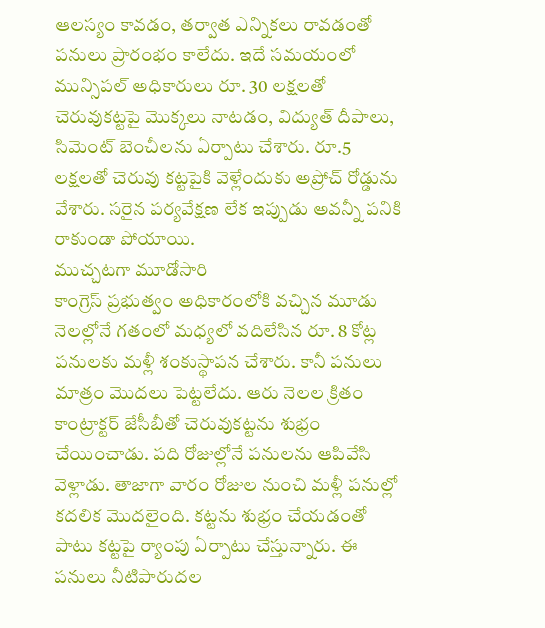ఆలస్యం కావడం, తర్వాత ఎన్నికలు రావడంతో పనులు ప్రారంభం కాలేదు. ఇదే సమయంలో మున్సిపల్ అధికారులు రూ. 30 లక్షలతో చెరువుకట్టపై మొక్కలు నాటడం, విద్యుత్ దీపాలు, సిమెంట్ బెంచీలను ఏర్పాటు చేశారు. రూ.5 లక్షలతో చెరువు కట్టపైకి వెళ్లేందుకు అప్రోచ్ రోడ్డును వేశారు. సరైన పర్యవేక్షణ లేక ఇప్పుడు అవన్నీ పనికి రాకుండా పోయాయి.
ముచ్చటగా మూడోసారి
కాంగ్రెస్ ప్రభుత్వం అధికారంలోకి వచ్చిన మూడు నెలల్లోనే గతంలో మధ్యలో వదిలేసిన రూ. 8 కోట్ల పనులకు మళ్లీ శంకుస్థాపన చేశారు. కానీ పనులు మాత్రం మొదలు పెట్టలేదు. ఆరు నెలల క్రితం కాంట్రాక్టర్ జేసీబీతో చెరువుకట్టను శుభ్రం చేయించాడు. పది రోజుల్లోనే పనులను ఆపివేసి వెళ్లాడు. తాజాగా వారం రోజుల నుంచి మళ్లీ పనుల్లో కదలిక మొదలైంది. కట్టను శుభ్రం చేయడంతో పాటు కట్టపై ర్యాంపు ఏర్పాటు చేస్తున్నారు. ఈ పనులు నీటిపారుదల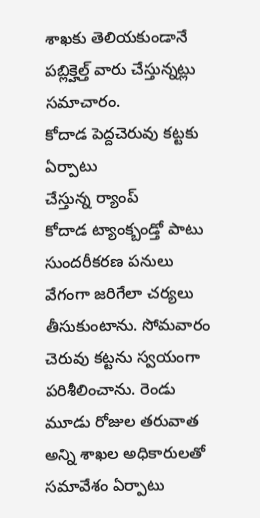శాఖకు తెలియకుండానే పబ్లిక్హెల్త్ వారు చేస్తున్నట్లు సమాచారం.
కోదాడ పెద్దచెరువు కట్టకు ఏర్పాటు
చేస్తున్న ర్యాంప్
కోదాడ ట్యాంక్బండ్తో పాటు సుందరీకరణ పనులు వేగంగా జరిగేలా చర్యలు తీసుకుంటాను. సోమవారం చెరువు కట్టను స్వయంగా పరిశీలించాను. రెండు మూడు రోజుల తరువాత అన్ని శాఖల అధికారులతో సమావేశం ఏర్పాటు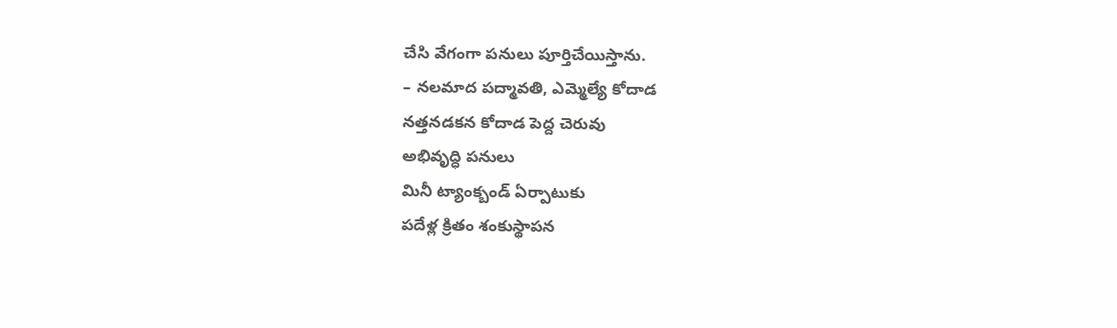చేసి వేగంగా పనులు పూర్తిచేయిస్తాను.
– నలమాద పద్మావతి, ఎమ్మెల్యే కోదాడ
నత్తనడకన కోదాడ పెద్ద చెరువు
అభివృద్ధి పనులు
మినీ ట్యాంక్బండ్ ఏర్పాటుకు
పదేళ్ల క్రితం శంకుస్థాపన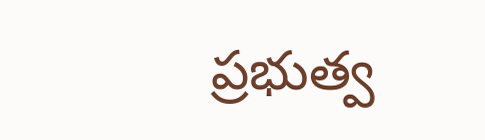ప్రభుత్వ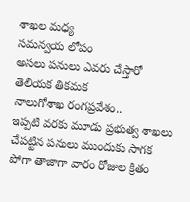శాఖల మధ్య
సమన్వయ లోపం
అసలు పనులు ఎవరు చేస్తారో తెలియక తికమక
నాలుగోశాఖ రంగప్రవేశం..
ఇప్పటి వరకు మూడు ప్రభుత్వ శాఖలు చేపట్టిన పనులు ముందుకు సాగక పోగా తాజాగా వారం రోజుల క్రితం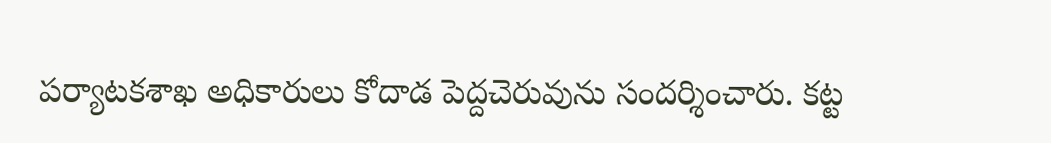పర్యాటకశాఖ అధికారులు కోదాడ పెద్దచెరువును సందర్శించారు. కట్ట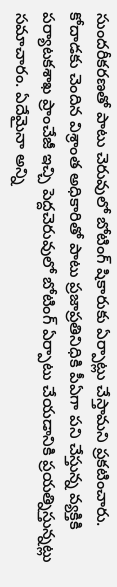సుందరీకరణతో పాటు చెరువులో బోటింగ్ షికారుకు ఏర్పాట్లు చేస్తామని ప్రకటించారు. కోదాడకు చెందిన విశ్రాంత అధికారితో పాటు ప్రజాప్రతినిధికి పీఏగా పని చేస్తున్న వ్యక్తికి పర్యాటకశాఖ ప్రాంచేజీ ఇచ్చి పెద్దచెరువులో బోటింగ్ ఏర్పాటు చేయడానికి ప్రయత్నిస్తున్నట్లు సమాచారం. ఏదేమైనా అన్ని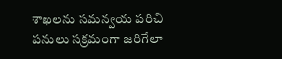శాఖలను సమన్వయ పరిచి పనులు సక్రమంగా జరిగేలా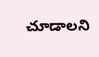చూడాలని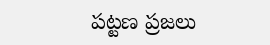పట్టణ ప్రజలు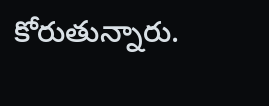కోరుతున్నారు.